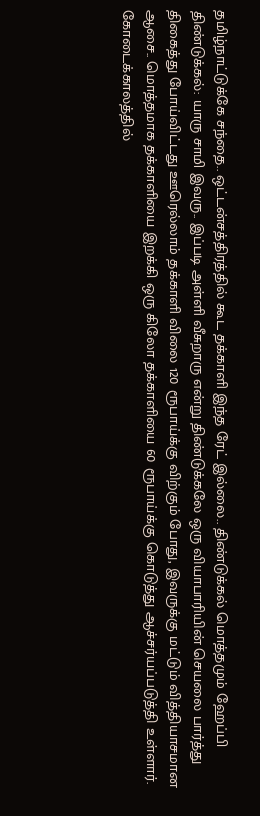தமிழ்நாட்டுக்கே சந்தை.. ஒட்டன்சத்திரத்தில் கூட தக்காளி இந்த ரேட் இல்லை.. திண்டுக்கல் மொத்தமும் ஹேப்பி
திண்டுக்கல்: யாரு சாமி இவரு.. இப்படி அள்ளி வீசுறாரு என்று திண்டுக்கலே ஒரு வியாபாரியின் செயலை பார்த்து திகைத்து போய்விட்டது ஊரெல்லாம் தக்காளி விலை 120 ரூபாய்க்கு விற்கும் போது, இவருக்கு மட்டும் வித்தியாசமான ஆசை.. மொத்தமாக தக்காளியை இறக்கி ஒரு கிலோ தக்காளியை 60 ரூபாய்க்கு கொடுத்து ஆச்சர்யப்படுத்தி உள்ளார்.
கோடைக்காலத்தில்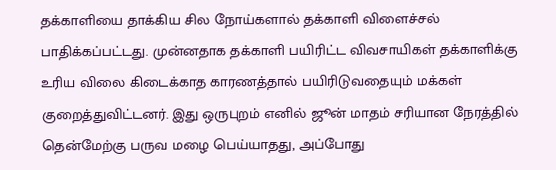தக்காளியை தாக்கிய சில நோய்களால் தக்காளி விளைச்சல் பாதிக்கப்பட்டது. முன்னதாக தக்காளி பயிரிட்ட விவசாயிகள் தக்காளிக்கு உரிய விலை கிடைக்காத காரணத்தால் பயிரிடுவதையும் மக்கள் குறைத்துவிட்டனர். இது ஒருபுறம் எனில் ஜூன் மாதம் சரியான நேரத்தில் தென்மேற்கு பருவ மழை பெய்யாதது, அப்போது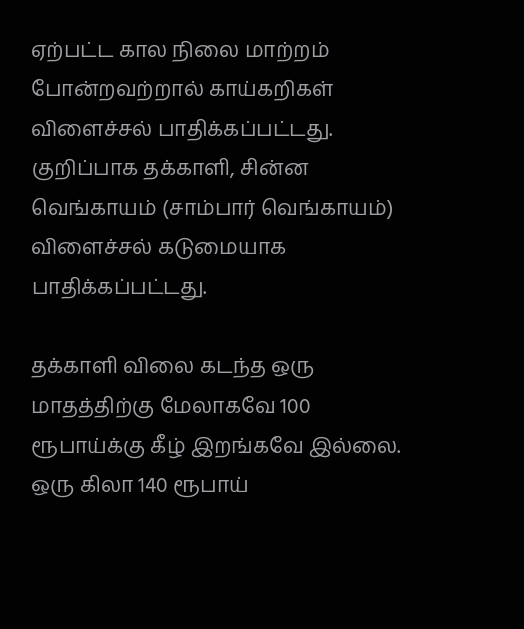ஏற்பட்ட கால நிலை மாற்றம் போன்றவற்றால் காய்கறிகள் விளைச்சல் பாதிக்கப்பட்டது. குறிப்பாக தக்காளி, சின்ன வெங்காயம் (சாம்பார் வெங்காயம்) விளைச்சல் கடுமையாக பாதிக்கப்பட்டது.

தக்காளி விலை கடந்த ஒரு மாதத்திற்கு மேலாகவே 100 ரூபாய்க்கு கீழ் இறங்கவே இல்லை. ஒரு கிலா 140 ரூபாய்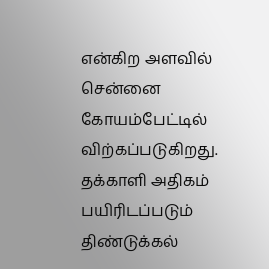என்கிற அளவில் சென்னை கோயம்பேட்டில் விற்கப்படுகிறது. தக்காளி அதிகம் பயிரிடப்படும் திண்டுக்கல்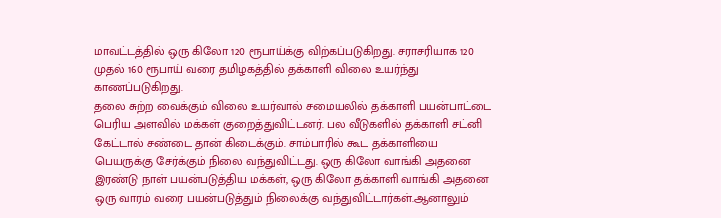மாவட்டத்தில் ஒரு கிலோ 120 ரூபாய்க்கு விற்கப்படுகிறது. சராசரியாக 120 முதல் 160 ரூபாய் வரை தமிழகத்தில் தக்காளி விலை உயர்ந்து காணப்படுகிறது.
தலை சுற்ற வைக்கும் விலை உயர்வால் சமையலில் தக்காளி பயன்பாட்டை பெரிய அளவில் மக்கள் குறைத்துவிட்டனர். பல வீடுகளில் தக்காளி சட்னி கேட்டால் சண்டை தான் கிடைக்கும். சாம்பாரில் கூட தக்காளியை பெயருக்கு சேர்க்கும் நிலை வந்துவிட்டது. ஒரு கிலோ வாங்கி அதனை இரண்டு நாள் பயன்படுத்திய மக்கள், ஒரு கிலோ தக்காளி வாங்கி அதனை ஒரு வாரம் வரை பயன்படுத்தும் நிலைக்கு வந்துவிட்டார்கள்.ஆனாலும்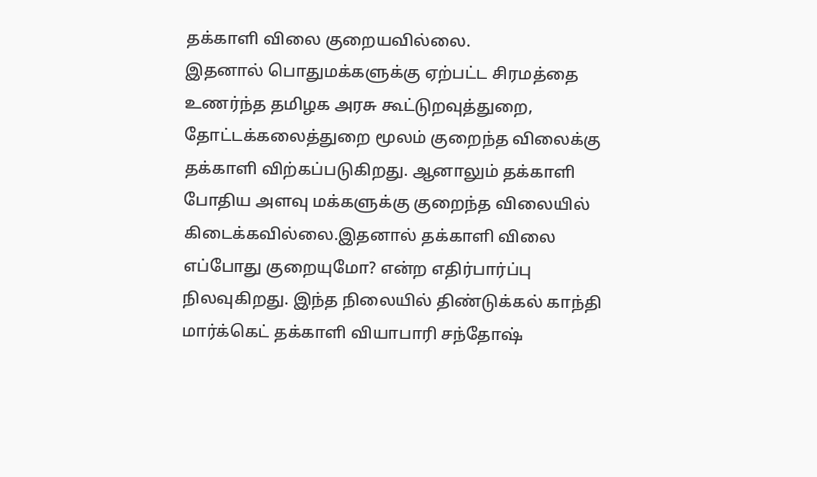தக்காளி விலை குறையவில்லை.
இதனால் பொதுமக்களுக்கு ஏற்பட்ட சிரமத்தை உணர்ந்த தமிழக அரசு கூட்டுறவுத்துறை, தோட்டக்கலைத்துறை மூலம் குறைந்த விலைக்கு தக்காளி விற்கப்படுகிறது. ஆனாலும் தக்காளி போதிய அளவு மக்களுக்கு குறைந்த விலையில் கிடைக்கவில்லை.இதனால் தக்காளி விலை எப்போது குறையுமோ? என்ற எதிர்பார்ப்பு நிலவுகிறது. இந்த நிலையில் திண்டுக்கல் காந்தி மார்க்கெட் தக்காளி வியாபாரி சந்தோஷ்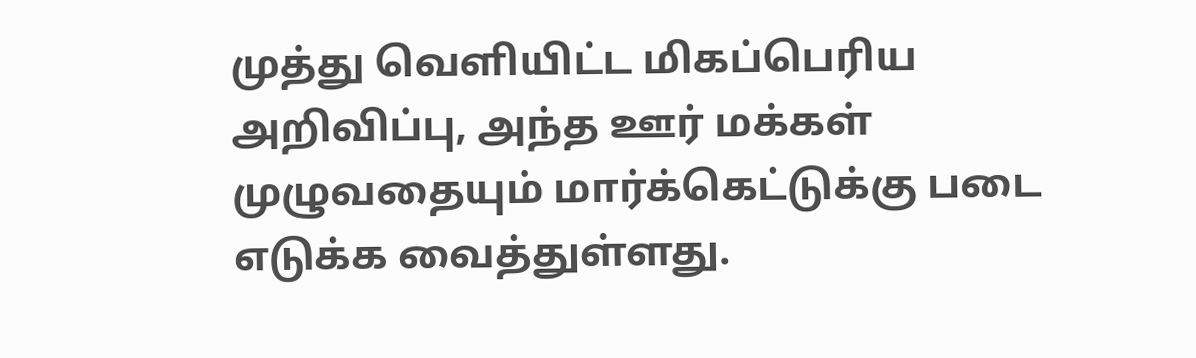முத்து வெளியிட்ட மிகப்பெரிய அறிவிப்பு, அந்த ஊர் மக்கள் முழுவதையும் மார்க்கெட்டுக்கு படை எடுக்க வைத்துள்ளது.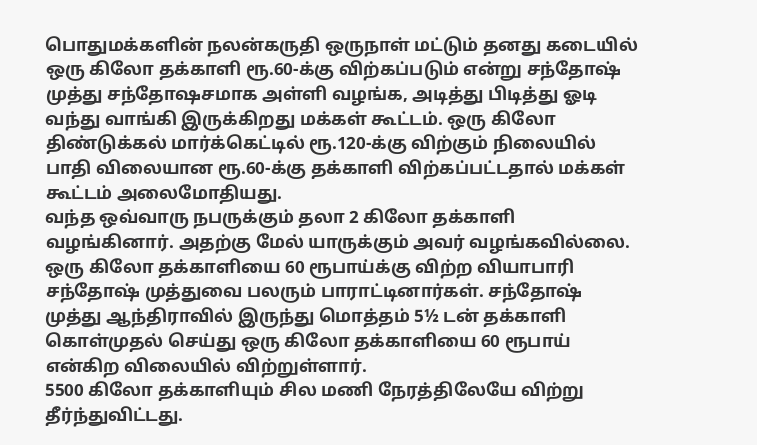பொதுமக்களின் நலன்கருதி ஒருநாள் மட்டும் தனது கடையில் ஒரு கிலோ தக்காளி ரூ.60-க்கு விற்கப்படும் என்று சந்தோஷ் முத்து சந்தோஷசமாக அள்ளி வழங்க, அடித்து பிடித்து ஓடி வந்து வாங்கி இருக்கிறது மக்கள் கூட்டம். ஒரு கிலோ திண்டுக்கல் மார்க்கெட்டில் ரூ.120-க்கு விற்கும் நிலையில் பாதி விலையான ரூ.60-க்கு தக்காளி விற்கப்பட்டதால் மக்கள் கூட்டம் அலைமோதியது.
வந்த ஒவ்வாரு நபருக்கும் தலா 2 கிலோ தக்காளி வழங்கினார். அதற்கு மேல் யாருக்கும் அவர் வழங்கவில்லை. ஒரு கிலோ தக்காளியை 60 ரூபாய்க்கு விற்ற வியாபாரி சந்தோஷ் முத்துவை பலரும் பாராட்டினார்கள். சந்தோஷ் முத்து ஆந்திராவில் இருந்து மொத்தம் 5½ டன் தக்காளி கொள்முதல் செய்து ஒரு கிலோ தக்காளியை 60 ரூபாய் என்கிற விலையில் விற்றுள்ளார்.
5500 கிலோ தக்காளியும் சில மணி நேரத்திலேயே விற்று தீர்ந்துவிட்டது.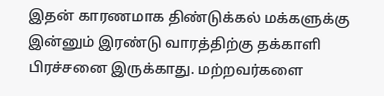இதன் காரணமாக திண்டுக்கல் மக்களுக்கு இன்னும் இரண்டு வாரத்திற்கு தக்காளி பிரச்சனை இருக்காது. மற்றவர்களை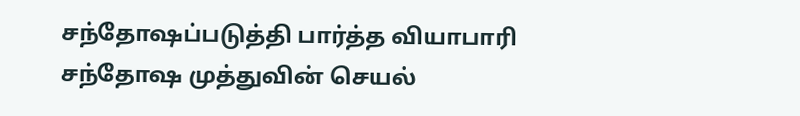சந்தோஷப்படுத்தி பார்த்த வியாபாரி சந்தோஷ முத்துவின் செயல்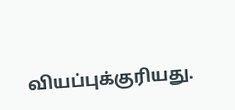வியப்புக்குரியது.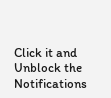Click it and Unblock the Notifications